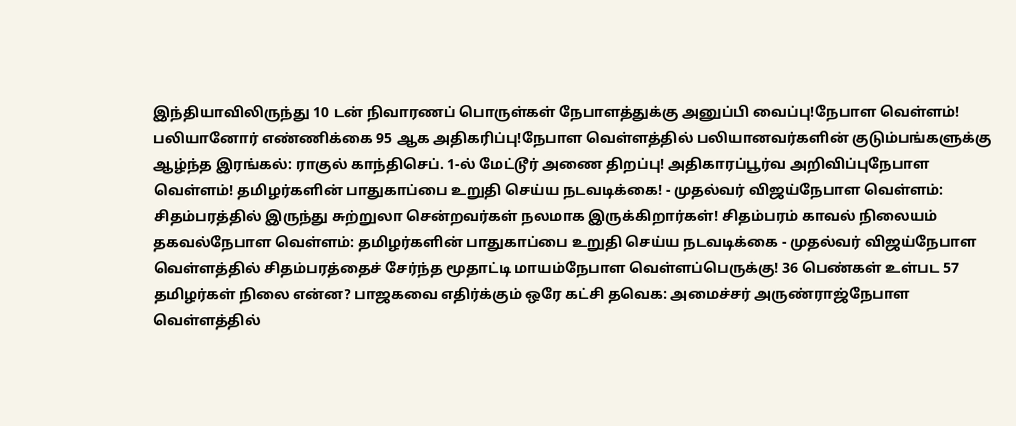இந்தியாவிலிருந்து 10 டன் நிவாரணப் பொருள்கள் நேபாளத்துக்கு அனுப்பி வைப்பு!நேபாள வெள்ளம்! பலியானோர் எண்ணிக்கை 95 ஆக அதிகரிப்பு!நேபாள வெள்ளத்தில் பலியானவர்களின் குடும்பங்களுக்கு ஆழ்ந்த இரங்கல்: ராகுல் காந்திசெப். 1-ல் மேட்டூர் அணை திறப்பு! அதிகாரப்பூர்வ அறிவிப்புநேபாள வெள்ளம்! தமிழர்களின் பாதுகாப்பை உறுதி செய்ய நடவடிக்கை! - முதல்வர் விஜய்நேபாள வெள்ளம்: சிதம்பரத்தில் இருந்து சுற்றுலா சென்றவர்கள் நலமாக இருக்கிறார்கள்! சிதம்பரம் காவல் நிலையம் தகவல்நேபாள வெள்ளம்: தமிழர்களின் பாதுகாப்பை உறுதி செய்ய நடவடிக்கை - முதல்வர் விஜய்நேபாள வெள்ளத்தில் சிதம்பரத்தைச் சேர்ந்த மூதாட்டி மாயம்நேபாள வெள்ளப்பெருக்கு! 36 பெண்கள் உள்பட 57 தமிழர்கள் நிலை என்ன? பாஜகவை எதிர்க்கும் ஒரே கட்சி தவெக: அமைச்சர் அருண்ராஜ்நேபாள வெள்ளத்தில்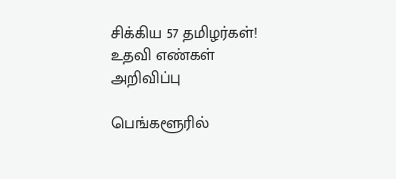சிக்கிய 57 தமிழர்கள்! உதவி எண்கள் அறிவிப்பு

பெங்களூரில்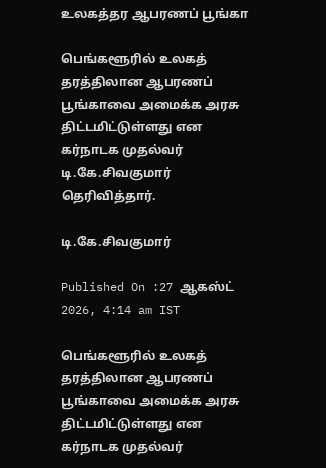உலகத்தர ஆபரணப் பூங்கா

பெங்களூரில் உலகத் தரத்திலான ஆபரணப் பூங்காவை அமைக்க அரசு திட்டமிட்டுள்ளது என கர்நாடக முதல்வர் டி.கே.சிவகுமார் தெரிவித்தார்.

டி.கே.சிவகுமார்

Published On :27 ஆகஸ்ட் 2026, 4:14 am IST

பெங்களூரில் உலகத் தரத்திலான ஆபரணப் பூங்காவை அமைக்க அரசு திட்டமிட்டுள்ளது என கர்நாடக முதல்வர்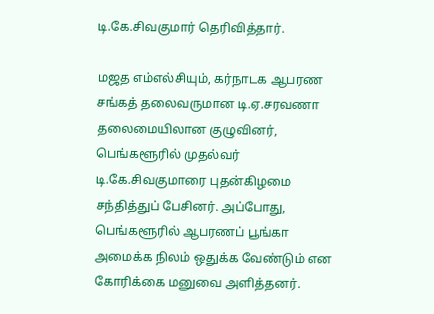டி.கே.சிவகுமார் தெரிவித்தார்.

மஜத எம்எல்சியும், கர்நாடக ஆபரண சங்கத் தலைவருமான டி.ஏ.சரவணா தலைமையிலான குழுவினர், பெங்களூரில் முதல்வர் டி.கே.சிவகுமாரை புதன்கிழமை சந்தித்துப் பேசினர். அப்போது, பெங்களூரில் ஆபரணப் பூங்கா அமைக்க நிலம் ஒதுக்க வேண்டும் என கோரிக்கை மனுவை அளித்தனர்.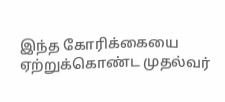இந்த கோரிக்கையை ஏற்றுக்கொண்ட முதல்வர்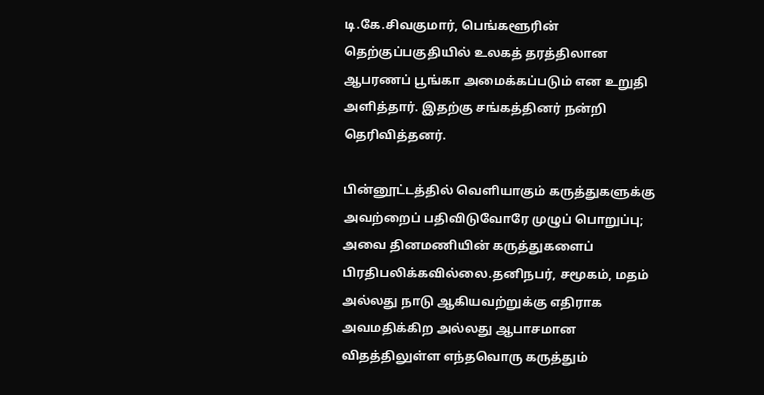டி.கே.சிவகுமார், பெங்களூரின் தெற்குப்பகுதியில் உலகத் தரத்திலான ஆபரணப் பூங்கா அமைக்கப்படும் என உறுதி அளித்தார். இதற்கு சங்கத்தினர் நன்றி தெரிவித்தனர்.

பின்னூட்டத்தில் வெளியாகும் கருத்துகளுக்கு அவற்றைப் பதிவிடுவோரே முழுப் பொறுப்பு; அவை தினமணியின் கருத்துகளைப் பிரதிபலிக்கவில்லை.தனிநபர், சமூகம், மதம் அல்லது நாடு ஆகியவற்றுக்கு எதிராக அவமதிக்கிற அல்லது ஆபாசமான விதத்திலுள்ள எந்தவொரு கருத்தும்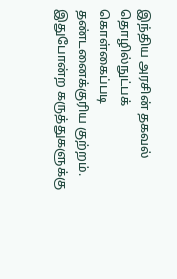இந்திய அரசின் தகவல் தொழில்நுட்பக் கொள்கைப்படி தண்டனைக்குரிய குற்றம். இதுபோன்ற கருத்துகளுக்கு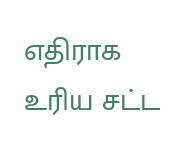எதிராக உரிய சட்ட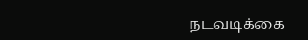நடவடிக்கை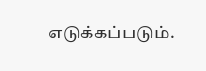எடுக்கப்படும்.